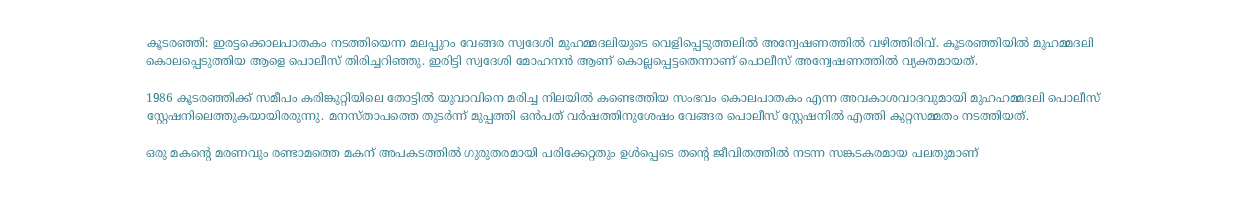കൂടരഞ്ഞി: ഇരട്ടക്കൊലപാതകം നടത്തിയെന്ന മലപ്പുറം വേങ്ങര സ്വദേശി മുഹമ്മദലിയുടെ വെളിപ്പെടുത്തലില്‍ അന്വേഷണത്തില്‍ വഴിത്തിരിവ്. കൂടരഞ്ഞിയില്‍ മുഹമ്മദലി കൊലപ്പെടുത്തിയ ആളെ പൊലീസ് തിരിച്ചറിഞ്ഞു. ഇരിട്ടി സ്വദേശി മോഹനന്‍ ആണ് കൊല്ലപ്പെട്ടതെന്നാണ് പൊലീസ് അന്വേഷണത്തില്‍ വ്യക്തമായത്.

1986 കൂടരഞ്ഞിക്ക് സമീപം കരിങ്കുറ്റിയിലെ തോട്ടില്‍ യുവാവിനെ മരിച്ച നിലയില്‍ കണ്ടെത്തിയ സംഭവം കൊലപാതകം എന്ന അവകാശവാദവുമായി മുഹഹമ്മദലി പൊലീസ് സ്റ്റേഷനിലെത്തുകയായിരരുന്നു. മനസ്താപത്തെ തുടര്‍ന്ന് മുപ്പത്തി ഒന്‍പത് വര്‍ഷത്തിനുശേഷം വേങ്ങര പൊലീസ് സ്റ്റേഷനില്‍ എത്തി കുറ്റസമ്മതം നടത്തിയത്.

ഒരു മകന്റെ മരണവും രണ്ടാമത്തെ മകന് അപകടത്തില്‍ ഗുരുതരമായി പരിക്കേറ്റതും ഉള്‍പ്പെടെ തന്റെ ജീവിതത്തില്‍ നടന്ന സങ്കടകരമായ പലതുമാണ്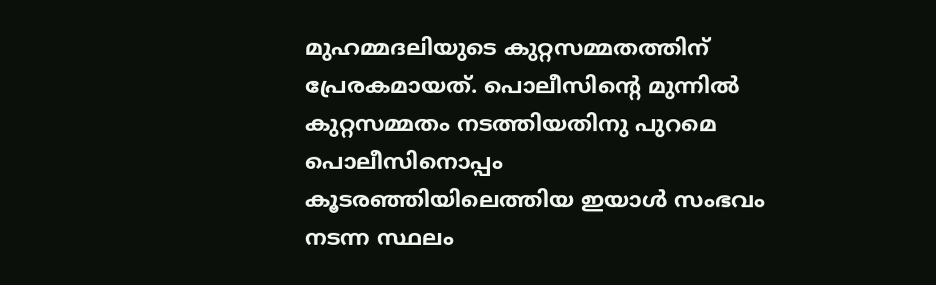മുഹമ്മദലിയുടെ കുറ്റസമ്മതത്തിന് പ്രേരകമായത്. പൊലീസിന്റെ മുന്നില്‍ കുറ്റസമ്മതം നടത്തിയതിനു പുറമെ പൊലീസിനൊപ്പം കൂടരഞ്ഞിയിലെത്തിയ ഇയാള്‍ സംഭവം നടന്ന സ്ഥലം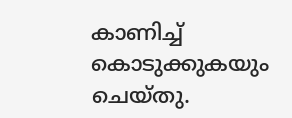കാണിച്ച് കൊടുക്കുകയും ചെയ്തു.